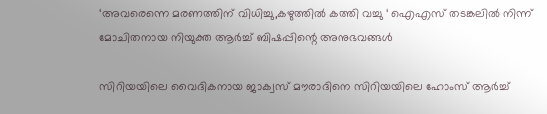‘അവരെന്നെ മരണത്തിന് വിധിച്ചു,കഴുത്തില്‍ കത്തി വച്ചു ‘ ഐഎസ് തടങ്കലില്‍ നിന്ന് മോചിതനായ നിയുക്ത ആര്‍ച്ച് ബിഷപ്പിന്റെ അനുഭവങ്ങള്‍

സിറിയയിലെ വൈദികനായ ജാക്വസ് മൗരാദിനെ സിറിയയിലെ ഹോംസ് ആര്‍ച്ച്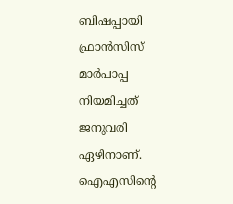ബിഷപ്പായി ഫ്രാന്‍സിസ് മാര്‍പാപ്പ നിയമിച്ചത് ജനുവരി ഏഴിനാണ്. ഐഎസിന്റെ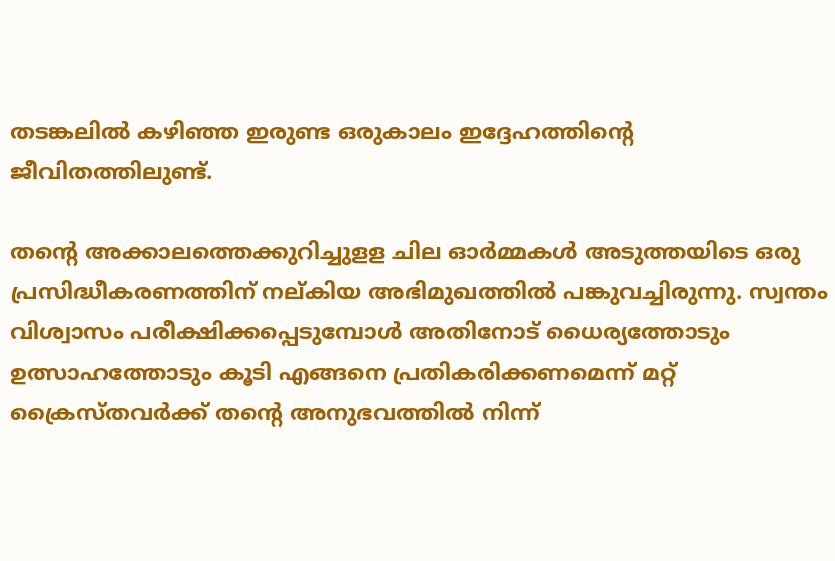തടങ്കലില്‍ കഴിഞ്ഞ ഇരുണ്ട ഒരുകാലം ഇദ്ദേഹത്തിന്റെ ജീവിതത്തിലുണ്ട്.

തന്റെ അക്കാലത്തെക്കുറിച്ചുളള ചില ഓര്‍മ്മകള്‍ അടുത്തയിടെ ഒരു പ്രസിദ്ധീകരണത്തിന് നല്കിയ അഭിമുഖത്തില്‍ പങ്കുവച്ചിരുന്നു. സ്വന്തം വിശ്വാസം പരീക്ഷിക്കപ്പെടുമ്പോള്‍ അതിനോട് ധൈര്യത്തോടും ഉത്സാഹത്തോടും കൂടി എങ്ങനെ പ്രതികരിക്കണമെന്ന് മറ്റ് ക്രൈസ്തവര്‍ക്ക് തന്റെ അനുഭവത്തില്‍ നിന്ന്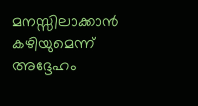മനസ്സിലാക്കാന്‍ കഴിയുമെന്ന് അദ്ദേഹം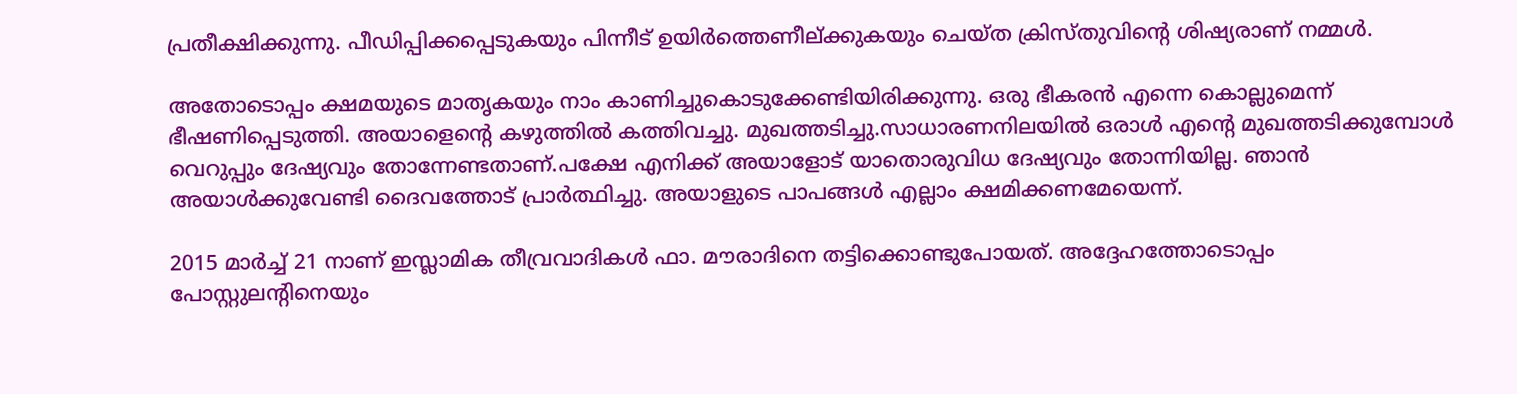പ്രതീക്ഷിക്കുന്നു. പീഡിപ്പിക്കപ്പെടുകയും പിന്നീട് ഉയിര്‍ത്തെണീല്ക്കുകയും ചെയ്ത ക്രിസ്തുവിന്റെ ശിഷ്യരാണ് നമ്മള്‍.

അതോടൊപ്പം ക്ഷമയുടെ മാതൃകയും നാം കാണിച്ചുകൊടുക്കേണ്ടിയിരിക്കുന്നു. ഒരു ഭീകരന്‍ എന്നെ കൊല്ലുമെന്ന് ഭീഷണിപ്പെടുത്തി. അയാളെന്റെ കഴുത്തില്‍ കത്തിവച്ചു. മുഖത്തടിച്ചു.സാധാരണനിലയില്‍ ഒരാള്‍ എന്റെ മുഖത്തടിക്കുമ്പോള്‍ വെറുപ്പും ദേഷ്യവും തോന്നേണ്ടതാണ്.പക്ഷേ എനിക്ക് അയാളോട് യാതൊരുവിധ ദേഷ്യവും തോന്നിയില്ല. ഞാന്‍ അയാള്‍ക്കുവേണ്ടി ദൈവത്തോട് പ്രാര്‍ത്ഥിച്ചു. അയാളുടെ പാപങ്ങള്‍ എല്ലാം ക്ഷമിക്കണമേയെന്ന്.

2015 മാര്‍ച്ച് 21 നാണ് ഇസ്ലാമിക തീവ്രവാദികള്‍ ഫാ. മൗരാദിനെ തട്ടിക്കൊണ്ടുപോയത്. അദ്ദേഹത്തോടൊപ്പം പോസ്റ്റുലന്റിനെയും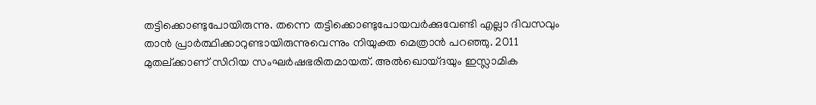തട്ടിക്കൊണ്ടുപോയിരുന്നു. തന്നെ തട്ടിക്കൊണ്ടുപോയവര്‍ക്കുവേണ്ടി എല്ലാ ദിവസവും താന്‍ പ്രാര്‍ത്ഥിക്കാറുണ്ടായിരുന്നുവെന്നും നിയുക്ത മെത്രാന്‍ പറഞ്ഞു. 2011 മുതല്ക്കാണ് സിറിയ സംഘര്‍ഷഭരിതമായത്. അല്‍ഖൊയ്ദയും ഇസ്ലാമിക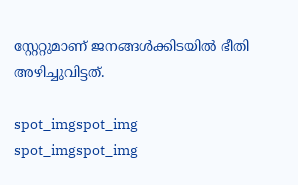സ്റ്റേറ്റുമാണ് ജനങ്ങള്‍ക്കിടയില്‍ ഭീതി അഴിച്ചുവിട്ടത്.

spot_imgspot_img
spot_imgspot_img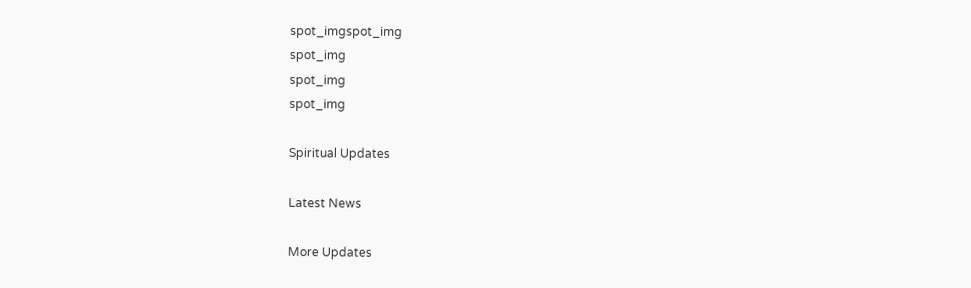spot_imgspot_img
spot_img
spot_img
spot_img

Spiritual Updates

Latest News

More Updates